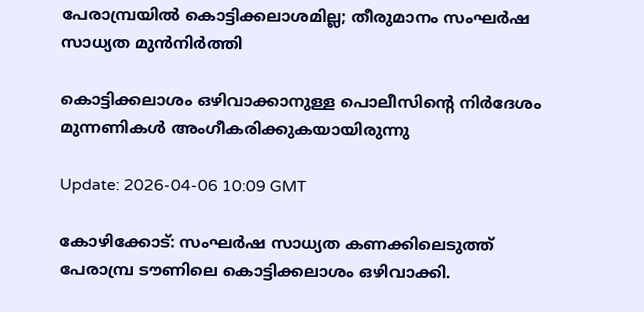പേരാമ്പ്രയില്‍ കൊട്ടിക്കലാശമില്ല; തീരുമാനം സംഘര്‍ഷ സാധ്യത മുന്‍നിര്‍ത്തി

കൊട്ടിക്കലാശം ഒഴിവാക്കാനുള്ള പൊലീസിൻ്റെ നിര്‍ദേശം മുന്നണികള്‍ അംഗീകരിക്കുകയായിരുന്നു

Update: 2026-04-06 10:09 GMT

കോഴിക്കോട്: സംഘര്‍ഷ സാധ്യത കണക്കിലെടുത്ത് പേരാമ്പ്ര ടൗണിലെ കൊട്ടിക്കലാശം ഒഴിവാക്കി.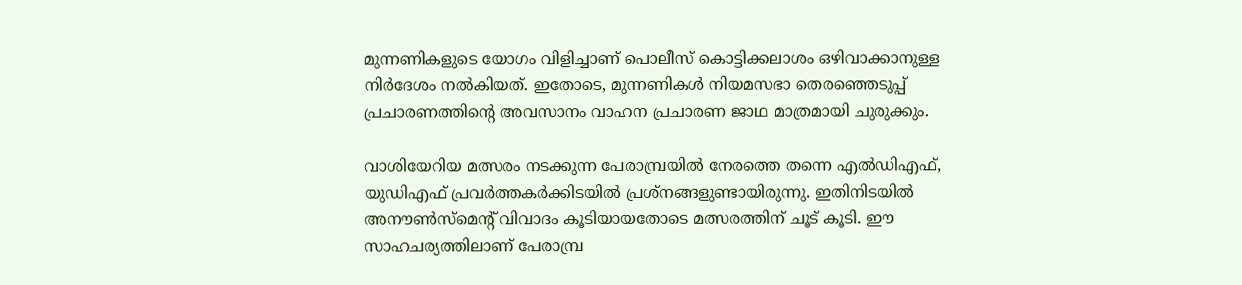മുന്നണികളുടെ യോഗം വിളിച്ചാണ് പൊലീസ് കൊട്ടിക്കലാശം ഒഴിവാക്കാനുള്ള നിര്‍ദേശം നല്‍കിയത്. ഇതോടെ, മുന്നണികള്‍ നിയമസഭാ തെരഞ്ഞെടുപ്പ് പ്രചാരണത്തിന്റെ അവസാനം വാഹന പ്രചാരണ ജാഥ മാത്രമായി ചുരുക്കും.

വാശിയേറിയ മത്സരം നടക്കുന്ന പേരാമ്പ്രയില്‍ നേരത്തെ തന്നെ എല്‍ഡിഎഫ്, യുഡിഎഫ് പ്രവര്‍ത്തകര്‍ക്കിടയില്‍ പ്രശ്‌നങ്ങളുണ്ടായിരുന്നു. ഇതിനിടയില്‍ അനൗണ്‍സ്‌മെന്റ് വിവാദം കൂടിയായതോടെ മത്സരത്തിന് ചൂട് കൂടി. ഈ സാഹചര്യത്തിലാണ് പേരാമ്പ്ര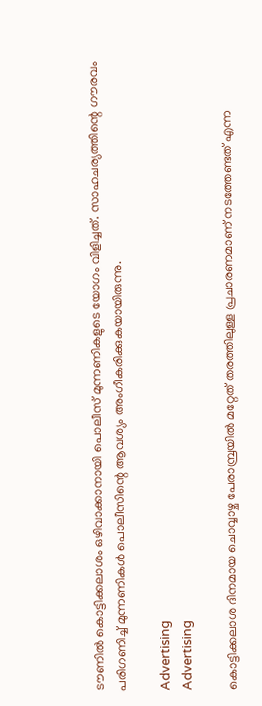ടൗണില്‍ കൊട്ടിക്കലാശം ഒഴിവാക്കാനായി പൊലീസ് മുന്നണികളുടെ യോഗം വിളിച്ചത്. സാഹചര്യത്തിന്റെ ഗൗരവം പരിഗണിച്ച് മുന്നണികള്‍ പൊലീസിന്റെ ആവശ്യം അംഗീകരിക്കുകയായിരുന്നു.

Advertising
Advertising

കൊട്ടിക്കലാശ ദിനമായ ചൊവ്വാഴ്ച പേരാമ്പ്രയില്‍ മറ്റേത് തരത്തിലുള്ള പ്രചാരണമാണ് നടത്തേണ്ടത് എന്ന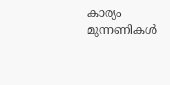കാര്യം മുന്നണികള്‍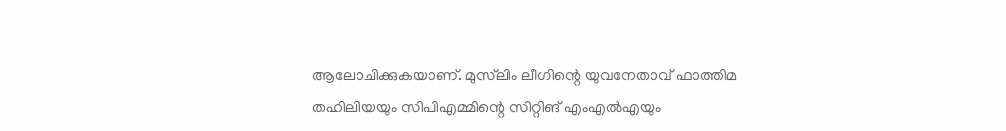ആലോചിക്കുകയാണ്. മുസ്‌ലിം ലീഗിന്റെ യുവനേതാവ് ഫാത്തിമ തഹിലിയയും സിപിഎമ്മിന്റെ സിറ്റിങ് എംഎല്‍എയും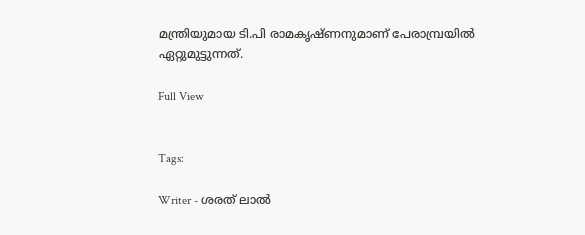മന്ത്രിയുമായ ടി.പി രാമകൃഷ്ണനുമാണ് പേരാമ്പ്രയില്‍ ഏറ്റുമുട്ടുന്നത്.

Full View


Tags:

Writer - ശരത് ലാൽ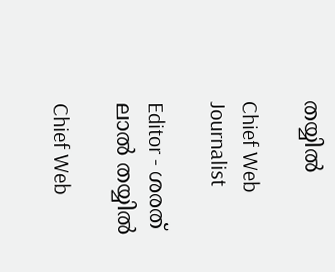തയ്യിൽ

Chief Web Journalist

Editor - ശരത് ലാൽ തയ്യിൽ

Chief Web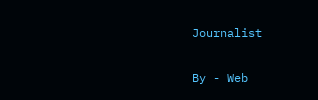Journalist

By - Web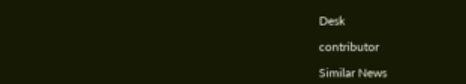Desk

contributor

Similar News